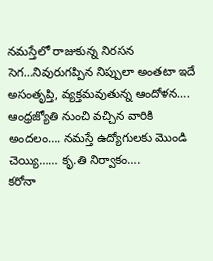నమస్తేలో రాజుకున్న నిరసన సెగ…నివురుగప్పిన నిప్పులా అంతటా ఇదే అసంతృప్తి, వ్యక్తమవుతున్న ఆందోళన…. ఆంధ్రజ్యోతి నుంచి వచ్చిన వారికి అందలం…. నమస్తే ఉద్యోగులకు మొండి చెయ్యి…… కృ.తి నిర్వాకం….
కరోనా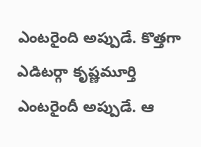ఎంటరైంది అప్పుడే. కొత్తగా ఎడిటర్గా కృష్ణమూర్తి ఎంటరైందీ అప్పుడే. ఆ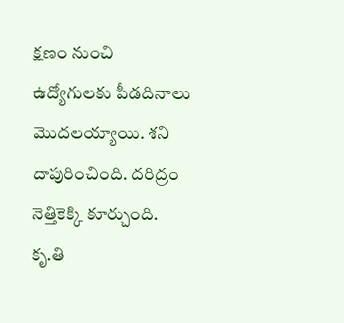క్షణం నుంచి ఉద్యోగులకు పీడదినాలు మొదలయ్యాయి. శని దాపురించింది. దరిద్రం నెత్తికెక్కి కూర్చుంది. కృ.తి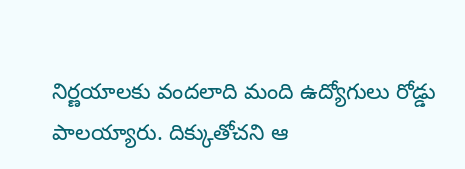నిర్ణయాలకు వందలాది మంది ఉద్యోగులు రోడ్డు పాలయ్యారు. దిక్కుతోచని ఆ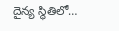దైన్య స్థితిలో…